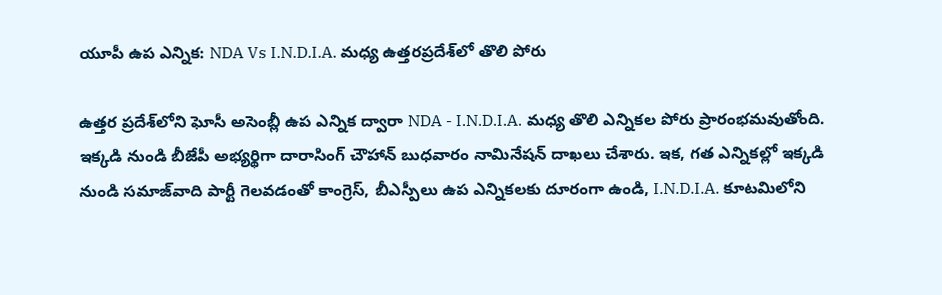యూపీ ఉప ఎన్నిక: NDA Vs I.N.D.I.A. మధ్య ఉత్తరప్రదేశ్‌లో తొలి పోరు

ఉత్తర ప్రదేశ్‌లోని ఘోసీ అసెంబ్లీ ఉప ఎన్నిక ద్వారా NDA - I.N.D.I.A. మధ్య తొలి ఎన్నికల పోరు ప్రారంభమవుతోంది. ఇక్కడి నుండి బీజేపీ అభ్యర్థిగా దారాసింగ్ చౌహాన్ బుధవారం నామినేషన్ దాఖలు చేశారు. ఇక, గత ఎన్నికల్లో ఇక్కడి నుండి సమాజ్‌వాది పార్టీ గెలవడంతో కాంగ్రెస్, బీఎస్పీలు ఉప ఎన్నికలకు దూరంగా ఉండి, I.N.D.I.A. కూటమిలోని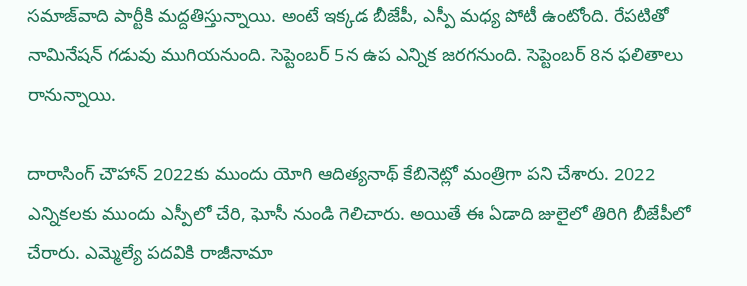సమాజ్‌వాది పార్టీకి మద్దతిస్తున్నాయి. అంటే ఇక్కడ బీజేపీ, ఎస్పీ మధ్య పోటీ ఉంటోంది. రేపటితో నామినేషన్ గడువు ముగియనుంది. సెప్టెంబర్ 5న ఉప ఎన్నిక జరగనుంది. సెప్టెంబర్ 8న ఫలితాలు రానున్నాయి.

దారాసింగ్ చౌహాన్ 2022కు ముందు యోగి ఆదిత్యనాథ్ కేబినెట్లో మంత్రిగా పని చేశారు. 2022 ఎన్నికలకు ముందు ఎస్పీలో చేరి, ఘోసీ నుండి గెలిచారు. అయితే ఈ ఏడాది జులైలో తిరిగి బీజేపీలో చేరారు. ఎమ్మెల్యే పదవికి రాజీనామా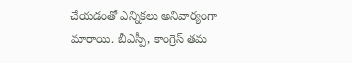చేయడంతో ఎన్నికలు అనివార్యంగా మారాయి. బీఎస్పీ, కాంగ్రెస్ తమ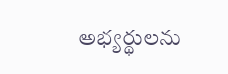అభ్యర్థులను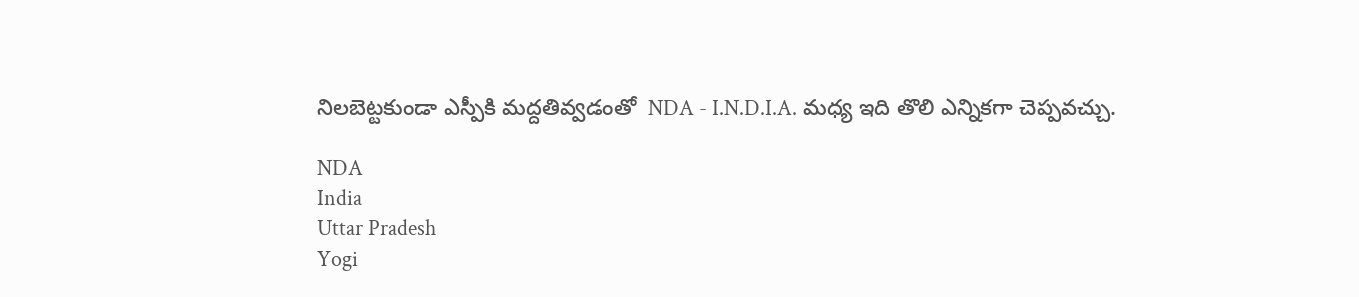నిలబెట్టకుండా ఎస్పీకి మద్దతివ్వడంతో  NDA - I.N.D.I.A. మధ్య ఇది తొలి ఎన్నికగా చెప్పవచ్చు.

NDA
India
Uttar Pradesh
Yogi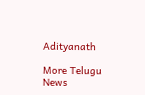Adityanath

More Telugu News